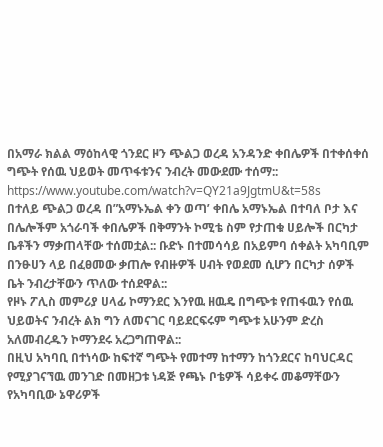በአማራ ክልል ማዕከላዊ ጎንደር ዞን ጭልጋ ወረዳ አንዳንድ ቀበሌዎች በተቀሰቀሰ ግጭት የሰዉ ህይወት መጥፋቱንና ንብረት መውደሙ ተሰማ::
https://www.youtube.com/watch?v=QY21a9JgtmU&t=58s
በተለይ ጭልጋ ወረዳ በ”አማኑኤል ቀን ወጣ’ ቀበሌ አማኑኤል በተባለ ቦታ እና በሌሎችም አጎራባች ቀበሌዎች በቅማንት ኮሚቴ ስም የታጠቁ ሀይሎች በርካታ ቤቶችን ማቃጠላቸው ተሰመቷል:: ቡድኑ በተመሳሳይ በአይምባ ሰቀልት አካባቢም በንፁሀን ላይ በፈፀመው ቃጠሎ የብዙዎች ሀብት የወደመ ሲሆን በርካታ ሰዎች ቤት ንብረታቸውን ጥለው ተሰደዋል::
የዞኑ ፖሊስ መምሪያ ሀላፊ ኮማንደር እንየዉ ዘዉዴ በግጭቱ የጠፋዉን የሰዉ ህይወትና ንብረት ልክ ግን ለመናገር ባይደርፍሩም ግጭቱ አሁንም ድረስ አለመብረዱን ኮማንደሩ አረጋግጠዋል::
በዚህ አካባቢ በተነሳው ከፍተኛ ግጭት የመተማ ከተማን ከጎንደርና ከባህርዳር የሚያገናኘዉ መንገድ በመዘጋቱ ነዳጅ የጫኑ ቦቴዎች ሳይቀሩ መቆማቸውን የአካባቢው ኔዋሪዎች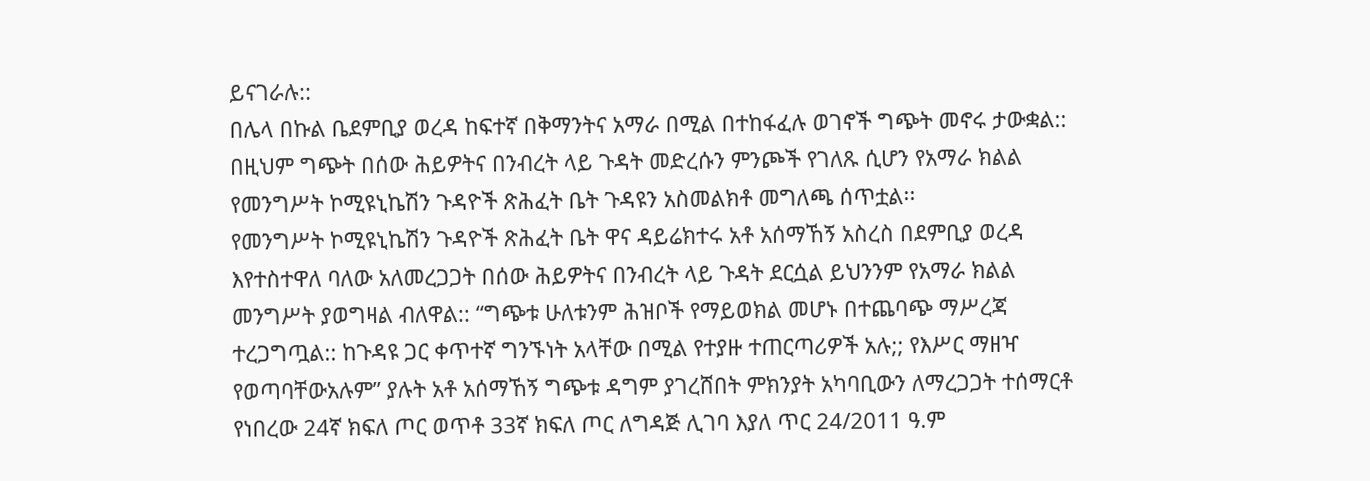ይናገራሉ::
በሌላ በኩል ቤደምቢያ ወረዳ ከፍተኛ በቅማንትና አማራ በሚል በተከፋፈሉ ወገኖች ግጭት መኖሩ ታውቋል:: በዚህም ግጭት በሰው ሕይዎትና በንብረት ላይ ጉዳት መድረሱን ምንጮች የገለጹ ሲሆን የአማራ ክልል የመንግሥት ኮሚዩኒኬሽን ጉዳዮች ጽሕፈት ቤት ጉዳዩን አስመልክቶ መግለጫ ሰጥቷል፡፡
የመንግሥት ኮሚዩኒኬሽን ጉዳዮች ጽሕፈት ቤት ዋና ዳይሬክተሩ አቶ አሰማኸኝ አስረስ በደምቢያ ወረዳ እየተስተዋለ ባለው አለመረጋጋት በሰው ሕይዎትና በንብረት ላይ ጉዳት ደርሷል ይህንንም የአማራ ክልል መንግሥት ያወግዛል ብለዋል:: “ግጭቱ ሁለቱንም ሕዝቦች የማይወክል መሆኑ በተጨባጭ ማሥረጃ ተረጋግጧል:: ከጉዳዩ ጋር ቀጥተኛ ግንኙነት አላቸው በሚል የተያዙ ተጠርጣሪዎች አሉ;; የእሥር ማዘዣ የወጣባቸውአሉም” ያሉት አቶ አሰማኸኝ ግጭቱ ዳግም ያገረሸበት ምክንያት አካባቢውን ለማረጋጋት ተሰማርቶ የነበረው 24ኛ ክፍለ ጦር ወጥቶ 33ኛ ክፍለ ጦር ለግዳጅ ሊገባ እያለ ጥር 24/2011 ዓ.ም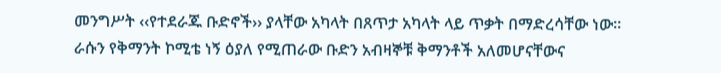መንግሥት ‹‹የተደራጁ ቡድኖች›› ያላቸው አካላት በጸጥታ አካላት ላይ ጥቃት በማድረሳቸው ነው፡፡
ራሱን የቅማንት ኮሚቴ ነኝ ዕያለ የሚጠራው ቡድን አብዛኞቹ ቅማንቶች አለመሆናቸውና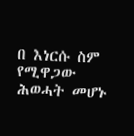በ እነርሱ ስም የሚዋጋው ሕወሓት መሆኑ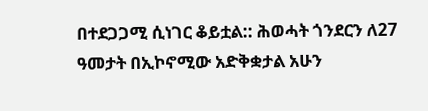በተደጋጋሚ ሲነገር ቆይቷል:: ሕወሓት ጎንደርን ለ27 ዓመታት በኢኮኖሚው አድቅቋታል አሁን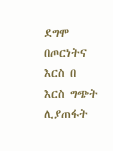ደግሞ በጦርነትና እርስ በ እርስ ግጭት ሊያጠፋት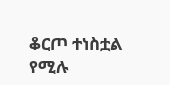ቆርጦ ተነስቷል የሚሉ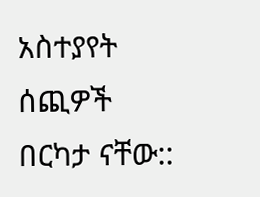አስተያየት ሰጪዎች በርካታ ናቸው::